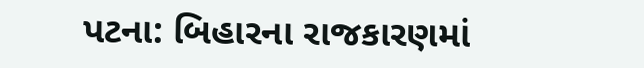પટના: બિહારના રાજકારણમાં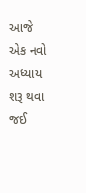આજે એક નવો અધ્યાય શરૂ થવા જઈ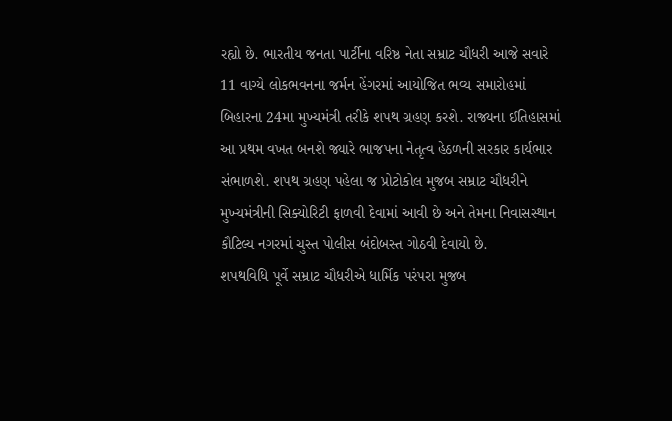રહ્યો છે. ભારતીય જનતા પાર્ટીના વરિષ્ઠ નેતા સમ્રાટ ચૌધરી આજે સવારે 11 વાગ્યે લોકભવનના જર્મન હેંગરમાં આયોજિત ભવ્ય સમારોહમાં બિહારના 24મા મુખ્યમંત્રી તરીકે શપથ ગ્રહણ કરશે. રાજ્યના ઈતિહાસમાં આ પ્રથમ વખત બનશે જ્યારે ભાજપના નેતૃત્વ હેઠળની સરકાર કાર્યભાર સંભાળશે. શપથ ગ્રહણ પહેલા જ પ્રોટોકોલ મુજબ સમ્રાટ ચૌધરીને મુખ્યમંત્રીની સિક્યોરિટી ફાળવી દેવામાં આવી છે અને તેમના નિવાસસ્થાન કૌટિલ્ય નગરમાં ચુસ્ત પોલીસ બંદોબસ્ત ગોઠવી દેવાયો છે.
શપથવિધિ પૂર્વે સમ્રાટ ચૌધરીએ ધાર્મિક પરંપરા મુજબ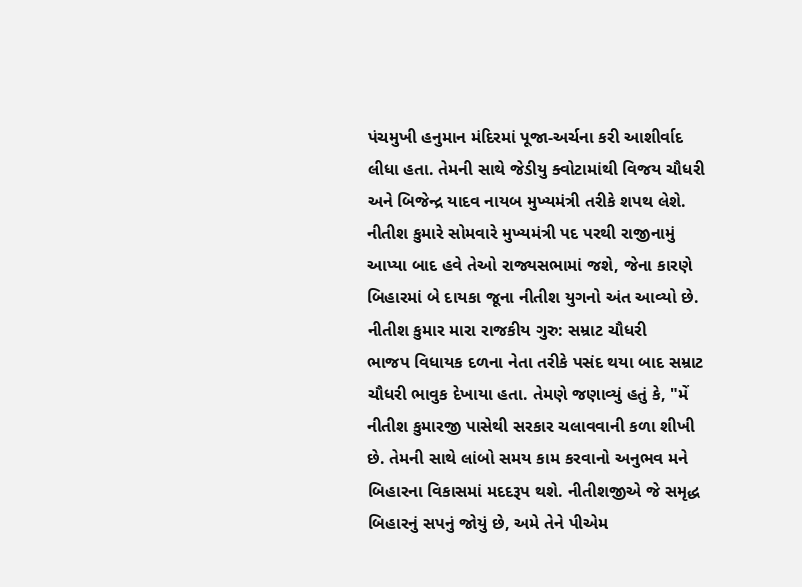પંચમુખી હનુમાન મંદિરમાં પૂજા-અર્ચના કરી આશીર્વાદ લીધા હતા. તેમની સાથે જેડીયુ ક્વોટામાંથી વિજય ચૌધરી અને બિજેન્દ્ર યાદવ નાયબ મુખ્યમંત્રી તરીકે શપથ લેશે. નીતીશ કુમારે સોમવારે મુખ્યમંત્રી પદ પરથી રાજીનામું આપ્યા બાદ હવે તેઓ રાજ્યસભામાં જશે, જેના કારણે બિહારમાં બે દાયકા જૂના નીતીશ યુગનો અંત આવ્યો છે.
નીતીશ કુમાર મારા રાજકીય ગુરુ: સમ્રાટ ચૌધરી
ભાજપ વિધાયક દળના નેતા તરીકે પસંદ થયા બાદ સમ્રાટ ચૌધરી ભાવુક દેખાયા હતા. તેમણે જણાવ્યું હતું કે, "મેં નીતીશ કુમારજી પાસેથી સરકાર ચલાવવાની કળા શીખી છે. તેમની સાથે લાંબો સમય કામ કરવાનો અનુભવ મને બિહારના વિકાસમાં મદદરૂપ થશે. નીતીશજીએ જે સમૃદ્ધ બિહારનું સપનું જોયું છે, અમે તેને પીએમ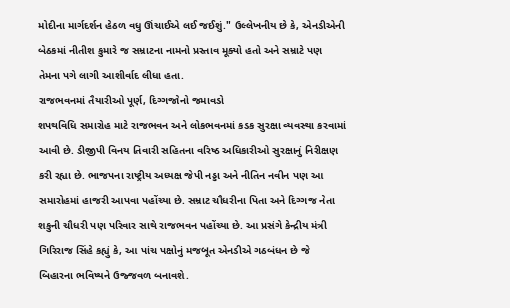મોદીના માર્ગદર્શન હેઠળ વધુ ઊંચાઈએ લઈ જઈશું." ઉલ્લેખનીય છે કે, એનડીએની બેઠકમાં નીતીશ કુમારે જ સમ્રાટના નામનો પ્રસ્તાવ મૂક્યો હતો અને સમ્રાટે પણ તેમના પગે લાગી આશીર્વાદ લીધા હતા.
રાજભવનમાં તૈયારીઓ પૂર્ણ, દિગ્ગજોનો જમાવડો
શપથવિધિ સમારોહ માટે રાજભવન અને લોકભવનમાં કડક સુરક્ષા વ્યવસ્થા કરવામાં આવી છે. ડીજીપી વિનય તિવારી સહિતના વરિષ્ઠ અધિકારીઓ સુરક્ષાનું નિરીક્ષણ કરી રહ્યા છે. ભાજપના રાષ્ટ્રીય અધ્યક્ષ જેપી નડ્ડા અને નીતિન નવીન પણ આ સમારોહમાં હાજરી આપવા પહોંચ્યા છે. સમ્રાટ ચૌધરીના પિતા અને દિગ્ગજ નેતા શકુની ચૌધરી પણ પરિવાર સાથે રાજભવન પહોંચ્યા છે. આ પ્રસંગે કેન્દ્રીય મંત્રી ગિરિરાજ સિંહે કહ્યું કે, આ પાંચ પક્ષોનું મજબૂત એનડીએ ગઠબંધન છે જે બિહારના ભવિષ્યને ઉજ્જવળ બનાવશે.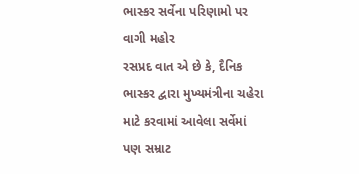ભાસ્કર સર્વેના પરિણામો પર વાગી મહોર
રસપ્રદ વાત એ છે કે, દૈનિક ભાસ્કર દ્વારા મુખ્યમંત્રીના ચહેરા માટે કરવામાં આવેલા સર્વેમાં પણ સમ્રાટ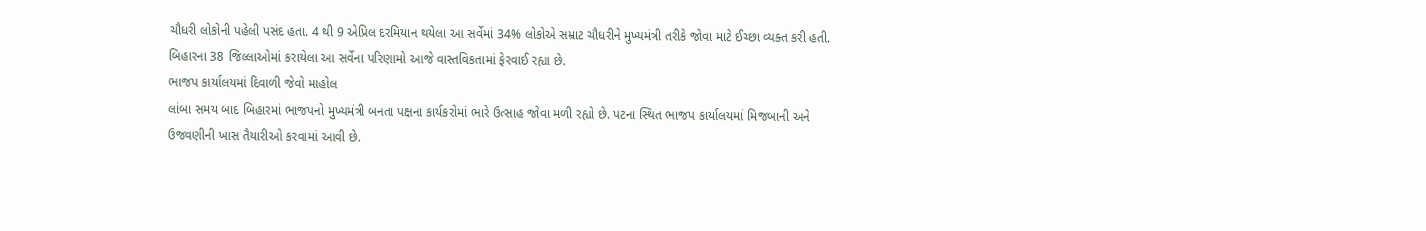ચૌધરી લોકોની પહેલી પસંદ હતા. 4 થી 9 એપ્રિલ દરમિયાન થયેલા આ સર્વેમાં 34% લોકોએ સમ્રાટ ચૌધરીને મુખ્યમંત્રી તરીકે જોવા માટે ઈચ્છા વ્યક્ત કરી હતી. બિહારના 38 જિલ્લાઓમાં કરાયેલા આ સર્વેના પરિણામો આજે વાસ્તવિકતામાં ફેરવાઈ રહ્યા છે.
ભાજપ કાર્યાલયમાં દિવાળી જેવો માહોલ
લાંબા સમય બાદ બિહારમાં ભાજપનો મુખ્યમંત્રી બનતા પક્ષના કાર્યકરોમાં ભારે ઉત્સાહ જોવા મળી રહ્યો છે. પટના સ્થિત ભાજપ કાર્યાલયમાં મિજબાની અને ઉજવણીની ખાસ તૈયારીઓ કરવામાં આવી છે.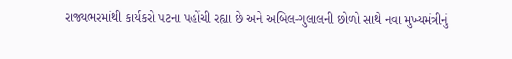રાજ્યભરમાંથી કાર્યકરો પટના પહોંચી રહ્યા છે અને અબિલ-ગુલાલની છોળો સાથે નવા મુખ્યમંત્રીનું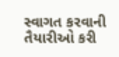સ્વાગત કરવાની તૈયારીઓ કરી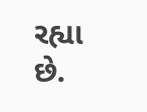રહ્યા છે.